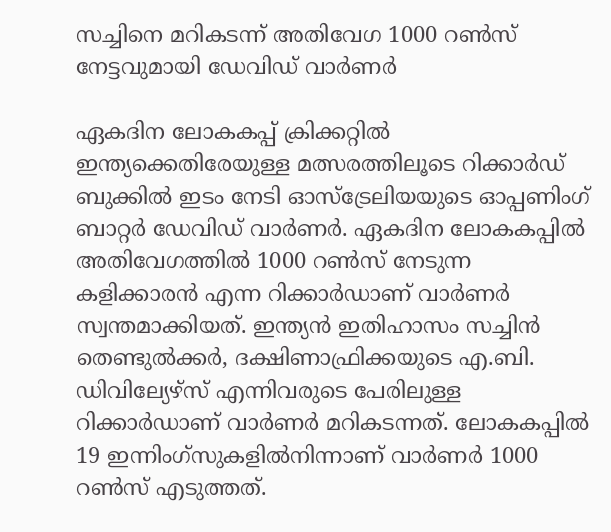സച്ചിനെ മറികടന്ന് അതിവേഗ 1000 റൺസ് നേട്ടവുമായി ഡേവിഡ് വാർണർ

ഏകദിന ലോകകപ്പ് ക്രിക്കറ്റിൽ ഇന്ത്യക്കെതിരേയുള്ള മത്സരത്തിലൂടെ റിക്കാർഡ് ബുക്കിൽ ഇടം നേടി ഓസ്ട്രേലിയയുടെ ഓപ്പണിംഗ് ബാറ്റർ ഡേവിഡ് വാർണർ. ഏകദിന ലോകകപ്പിൽ അതിവേഗത്തിൽ 1000 റണ്‍സ് നേടുന്ന കളിക്കാരൻ എന്ന റിക്കാർഡാണ് വാർണർ സ്വന്തമാക്കിയത്. ഇന്ത്യൻ ഇതിഹാസം സച്ചിൻ തെണ്ടുൽക്കർ, ദക്ഷിണാഫ്രിക്കയുടെ എ.ബി. ഡിവില്യേഴ്സ് എന്നിവരുടെ പേരിലുള്ള റിക്കാർഡാണ് വാർണർ മറികടന്നത്. ലോകകപ്പിൽ 19 ഇന്നിംഗ്സുകളിൽനിന്നാണ് വാർണർ 1000 റണ്‍സ് എടുത്തത്.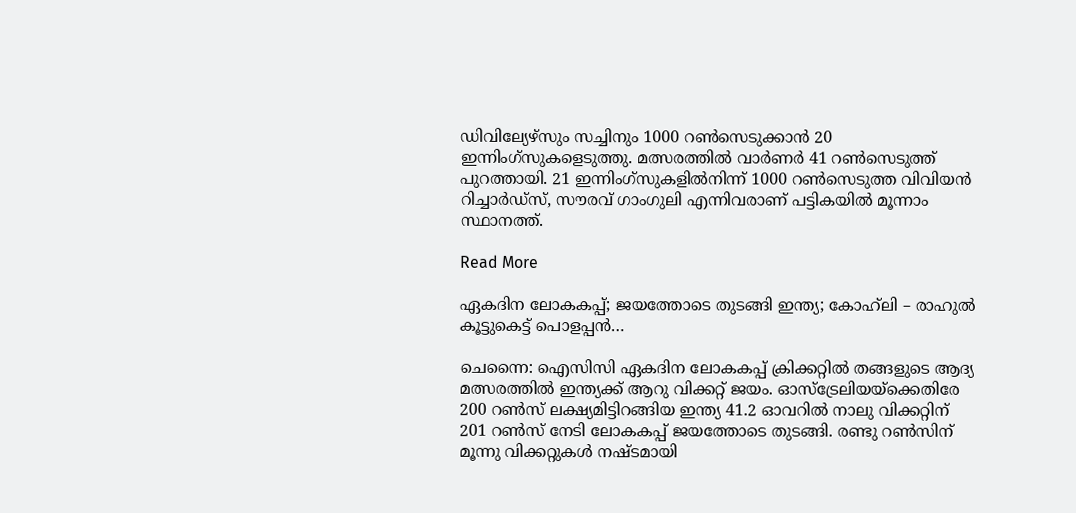ഡിവില്യേഴ്സും സച്ചിനും 1000 റണ്‍സെടുക്കാൻ 20 ഇന്നിംഗ്സുകളെടുത്തു. മത്സരത്തിൽ വാർണർ 41 റണ്‍സെടുത്ത് പുറത്തായി. 21 ഇന്നിംഗ്സുകളിൽനിന്ന് 1000 റണ്‍സെടുത്ത വിവിയൻ റിച്ചാർഡ്സ്, സൗരവ് ഗാംഗുലി എന്നിവരാണ് പട്ടികയിൽ മൂന്നാം സ്ഥാനത്ത്.

Read More

ഏകദിന ലോകകപ്പ്; ജയത്തോടെ തുടങ്ങി ഇന്ത്യ; കോഹ്‌ലി – രാഹുൽ കൂട്ടുകെട്ട് പൊളപ്പൻ…

ചെന്നൈ: ഐസിസി ഏകദിന ലോകകപ്പ് ക്രിക്കറ്റിൽ തങ്ങളുടെ ആദ്യ മത്സരത്തിൽ ഇന്ത്യക്ക് ആറു വിക്കറ്റ് ജയം. ഓസ്ട്രേലിയയ്ക്കെതിരേ 200 റണ്‍സ് ലക്ഷ്യമിട്ടിറങ്ങിയ ഇന്ത്യ 41.2 ഓവറിൽ നാലു വിക്കറ്റിന് 201 റണ്‍സ് നേടി ലോകകപ്പ് ജയത്തോടെ തുടങ്ങി. രണ്ടു റണ്‍സിന് മൂന്നു വിക്കറ്റുകൾ നഷ്ടമായി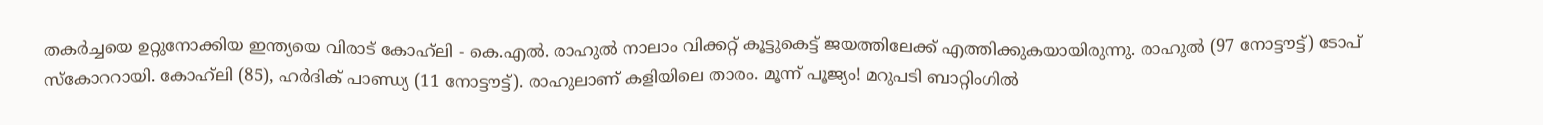തകർച്ചയെ ഉറ്റുനോക്കിയ ഇന്ത്യയെ വിരാട് കോഹ്‌ലി - കെ.എൽ. രാഹുൽ നാലാം വിക്കറ്റ് കൂട്ടുകെട്ട് ജയത്തിലേക്ക് എത്തിക്കുകയായിരുന്നു. രാഹുൽ (97 നോട്ടൗട്ട്) ടോപ് സ്കോററായി. കോഹ്‌ലി (85), ഹർദിക് പാണ്ഡ്യ (11 നോട്ടൗട്ട്). രാഹുലാണ് കളിയിലെ താരം. മൂന്ന് പൂജ്യം! മറുപടി ബാറ്റിംഗിൽ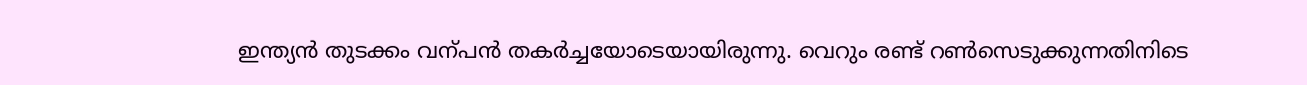ഇന്ത്യൻ തുടക്കം വന്പൻ തകർച്ചയോടെയായിരുന്നു. വെറും രണ്ട് റണ്‍സെടുക്കുന്നതിനിടെ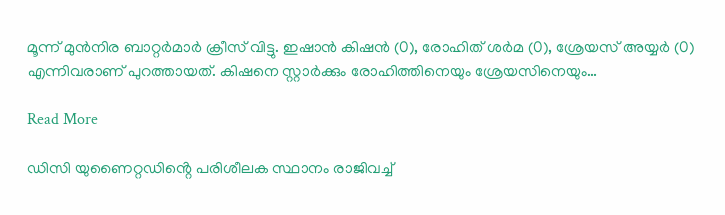മൂന്ന് മുൻനിര ബാറ്റർമാർ ക്രീസ് വിട്ടു. ഇഷാൻ കിഷൻ (0), രോഹിത് ശർമ (0), ശ്രേയസ് അയ്യർ (0) എന്നിവരാണ് പുറത്തായത്. കിഷനെ സ്റ്റാർക്കും രോഹിത്തിനെയും ശ്രേയസിനെയും…

Read More

ഡിസി യുണൈറ്റഡിൻ്റെ പരിശീലക സ്ഥാനം രാജിവച്ച്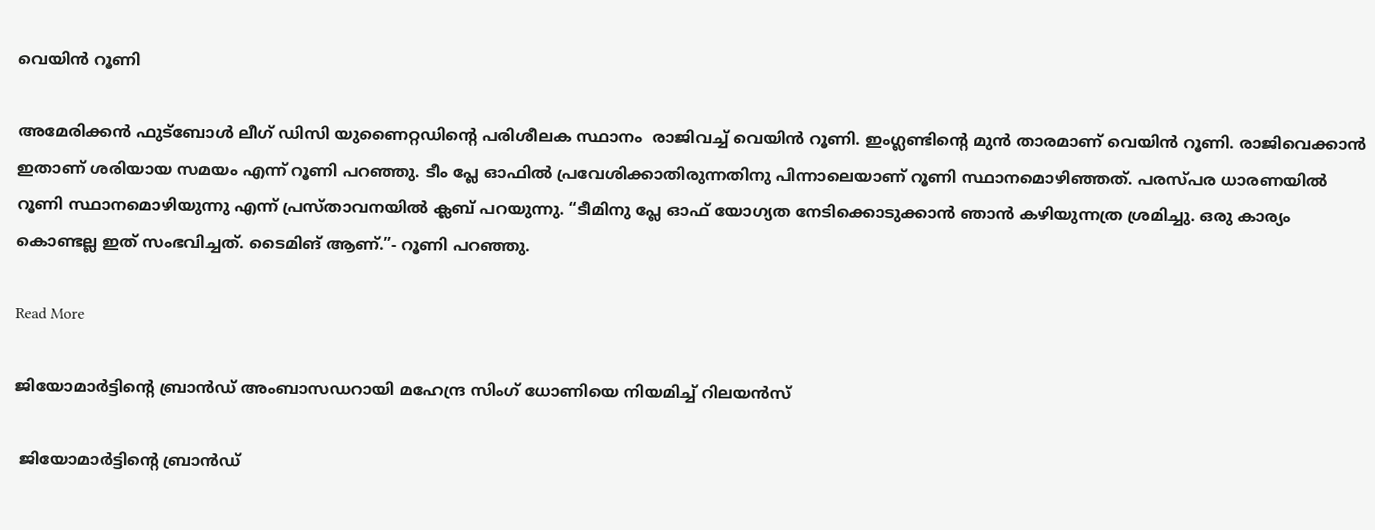വെയിൻ റൂണി

അമേരിക്കൻ ഫുട്ബോൾ ലീഗ് ഡിസി യുണൈറ്റഡിൻ്റെ പരിശീലക സ്ഥാനം  രാജിവച്ച് വെയിൻ റൂണി. ഇംഗ്ലണ്ടിൻ്റെ മുൻ താരമാണ് വെയിൻ റൂണി. രാജിവെക്കാൻ ഇതാണ് ശരിയായ സമയം എന്ന് റൂണി പറഞ്ഞു. ടീം പ്ലേ ഓഫിൽ പ്രവേശിക്കാതിരുന്നതിനു പിന്നാലെയാണ് റൂണി സ്ഥാനമൊഴിഞ്ഞത്. പരസ്പര ധാരണയിൽ റൂണി സ്ഥാനമൊഴിയുന്നു എന്ന് പ്രസ്താവനയിൽ ക്ലബ് പറയുന്നു. “ടീമിനു പ്ലേ ഓഫ് യോഗ്യത നേടിക്കൊടുക്കാൻ ഞാൻ കഴിയുന്നത്ര ശ്രമിച്ചു. ഒരു കാര്യം കൊണ്ടല്ല ഇത് സംഭവിച്ചത്. ടൈമിങ് ആണ്.”- റൂണി പറഞ്ഞു.

Read More

ജിയോമാർട്ടിന്‍റെ ബ്രാൻഡ് അംബാസഡറായി മഹേന്ദ്ര സിംഗ് ധോണിയെ നിയമിച്ച് റിലയൻസ്

 ജിയോമാർട്ടിന്‍റെ ബ്രാൻഡ്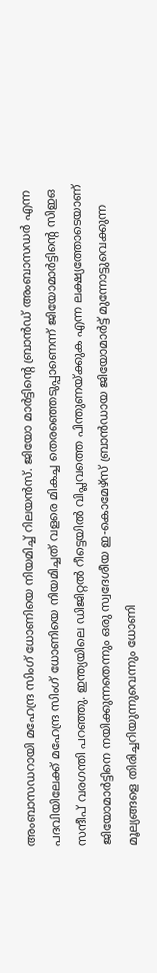അംബാസഡറായി മഹേന്ദ്ര സിംഗ് ധോണിയെ നിയമിച്ച് റിലയൻസ്. ജിയോ മാർട്ടിന്റെ ബ്രാൻഡ് അംബാസഡർ എന്ന പദവിയിലേക്ക് മഹേന്ദ്ര സിംഗ് ധോണിയെ നിയമിച്ചത് വളരെ മികച്ച തെരഞ്ഞെടുപ്പാണെന്ന് ജിയോമാർട്ടിന്റെ സിഇഒ സന്ദീപ് വരഗന്തി പറഞ്ഞു. ഇന്ത്യയിലെ ഡിജിറ്റൽ റീട്ടെയിൽ വിപ്ലവത്തെ പിന്തുണയ്ക്കുക എന്ന ലക്ഷ്യത്തോടെയാണ് ജിയോമാർട്ടിനെ നയിക്കുന്നതെന്നും ഒരു സ്വദേശീയ ഇ-കൊമേഴ്‌സ് ബ്രാൻഡായ ജിയോമാർട്ട് മുന്നോട്ടുവെക്കുന്ന മൂല്യങ്ങളെ തിരിച്ചറിയുന്നുവെന്നും ധോണി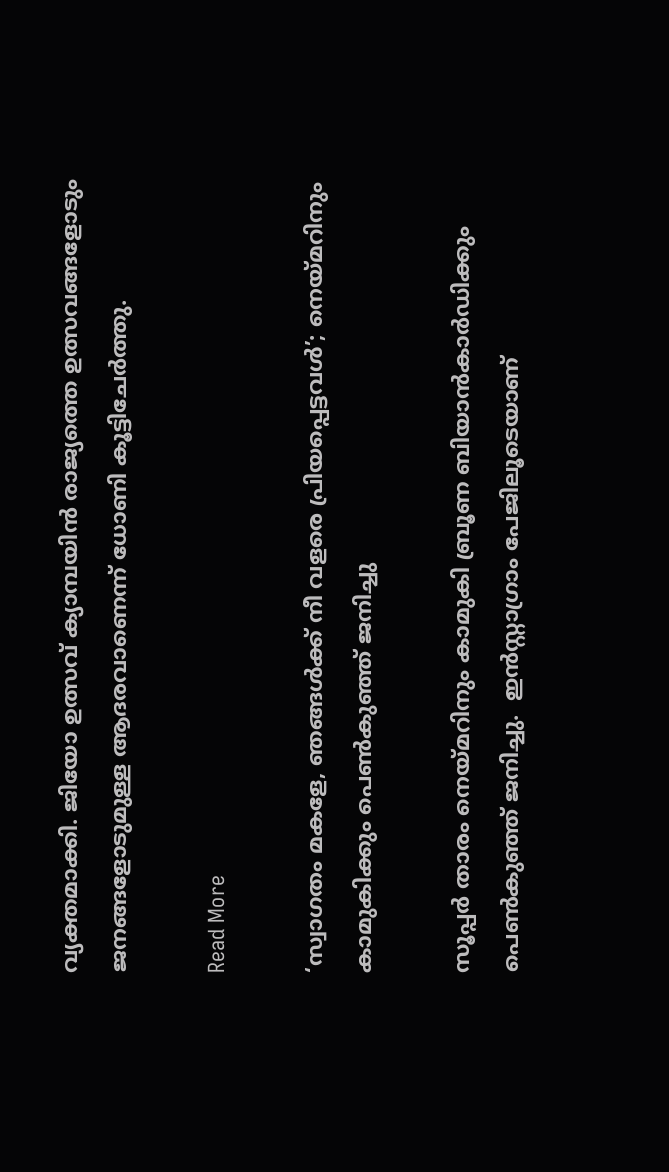വ്യക്തമാക്കി. ജിയോ ഉത്സവ് ക്യാമ്പയിൻ രാജ്യത്തെ ഉത്സവങ്ങളോടും ജനങ്ങളോടുമുള്ള ആദരവാണെന്ന് ധോണി കൂട്ടിചേർത്തു.

Read More

‘സ്വാഗതം മകളേ, ഞങ്ങൾക്ക് നീ വളരെ പ്രിയപ്പെട്ടവൾ’; നെയ്മറിനും കാമുകിക്കും പെൺകുഞ്ഞ് ജനിച്ചു

സൂപ്പർ താരം നെയ്മറിനും കാമുകി ബ്രൂണ ബിയാൻകാർഡിക്കും പെൺകുഞ്ഞ് ജനിച്ചു.  ഇൻസ്റ്റാഗ്രാം പേജിലൂടെയാണ്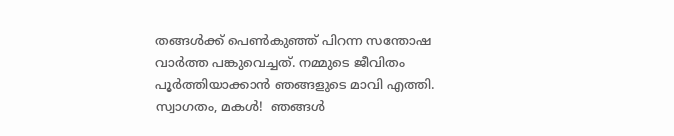തങ്ങൾക്ക് പെൺകുഞ്ഞ് പിറന്ന സന്തോഷ വാർത്ത പങ്കുവെച്ചത്. നമ്മുടെ ജീവിതം പൂർത്തിയാക്കാൻ ഞങ്ങളുടെ മാവി എത്തി. സ്വാഗതം, മകൾ!  ഞങ്ങൾ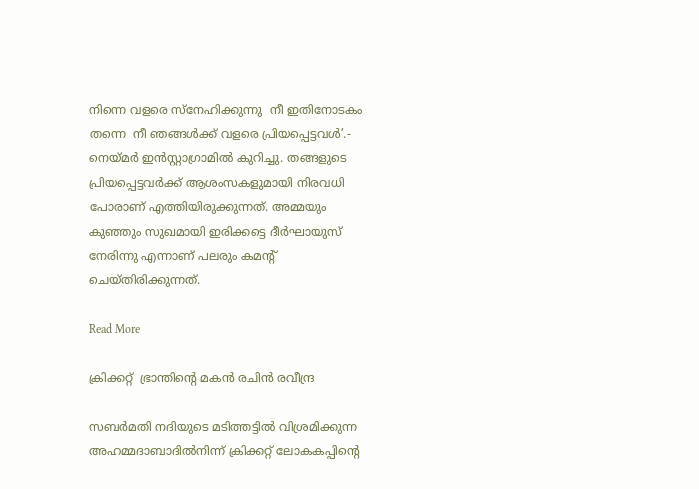നിന്നെ വളരെ സ്നേഹിക്കുന്നു  നീ ഇതിനോടകം തന്നെ  നീ ഞങ്ങൾക്ക് വളരെ പ്രിയപ്പെട്ടവൾ’.- നെയ്മർ ഇൻസ്റ്റാഗ്രാമിൽ കുറിച്ചു. തങ്ങളുടെ പ്രിയപ്പെട്ടവർക്ക് ‌ആശംസകളുമായി നിരവധി പോരാണ് എത്തിയിരുക്കുന്നത്. അമ്മയും കുഞ്ഞും സുഖമായി ഇരിക്കട്ടെ ദീർഘായുസ് നേരിന്നു എന്നാണ് പലരും കമന്‍റ് ചെയ്തിരിക്കുന്നത്.

Read More

ക്രിക്കറ്റ്  ഭ്രാന്തിന്‍റെ മകൻ രചിൻ രവീന്ദ്ര

സബർമതി നദിയുടെ മടിത്തട്ടിൽ വിശ്രമിക്കുന്ന അഹമ്മദാബാദിൽനിന്ന് ക്രിക്കറ്റ് ലോകകപ്പിന്‍റെ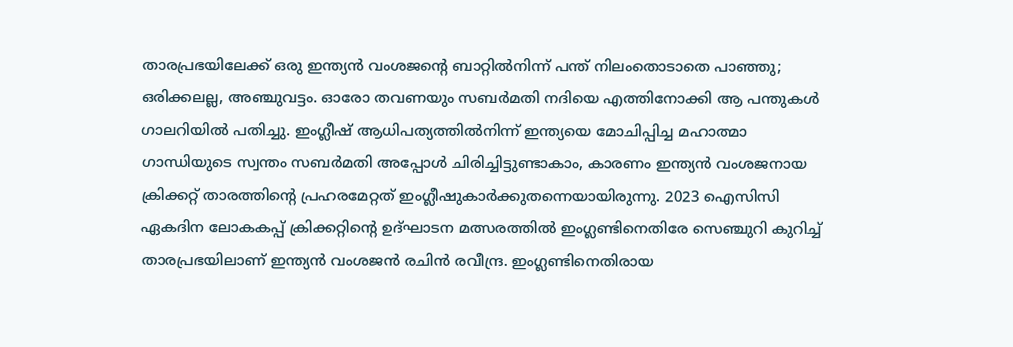താരപ്രഭയിലേക്ക് ഒരു ഇന്ത്യൻ വംശജന്‍റെ ബാറ്റിൽനിന്ന് പന്ത് നിലംതൊടാതെ പാഞ്ഞു; ഒരിക്കലല്ല, അഞ്ചുവട്ടം. ഓരോ തവണയും സബർമതി നദിയെ എത്തിനോക്കി ആ പന്തുകൾ ഗാലറിയിൽ പതിച്ചു. ഇംഗ്ലീഷ് ആധിപത്യത്തിൽനിന്ന് ഇന്ത്യയെ മോചിപ്പിച്ച മഹാത്മാ ഗാന്ധിയുടെ സ്വന്തം സബർമതി അപ്പോൾ ചിരിച്ചിട്ടുണ്ടാകാം, കാരണം ഇന്ത്യൻ വംശജനായ ക്രിക്കറ്റ് താരത്തിന്‍റെ പ്രഹരമേറ്റത് ഇംഗ്ലീഷുകാർക്കുതന്നെയായിരുന്നു. 2023 ഐസിസി ഏകദിന ലോകകപ്പ് ക്രിക്കറ്റിന്‍റെ ഉദ്ഘാടന മത്സരത്തിൽ ഇംഗ്ലണ്ടിനെതിരേ സെഞ്ചുറി കുറിച്ച് താരപ്രഭയിലാണ് ഇന്ത്യൻ വംശജൻ രചിൻ രവീന്ദ്ര. ഇംഗ്ലണ്ടിനെതിരായ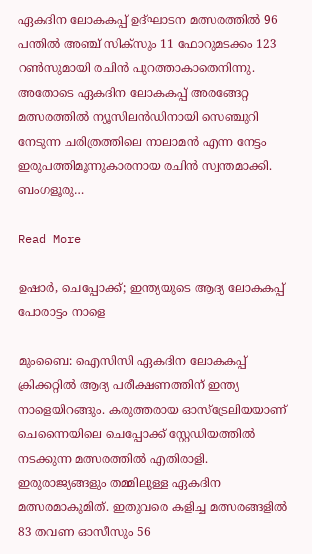ഏകദിന ലോകകപ്പ് ഉദ്ഘാടന മത്സരത്തിൽ 96 പന്തിൽ അഞ്ച് സിക്സും 11 ഫോറുമടക്കം 123 റണ്‍സുമായി രചിൻ പുറത്താകാതെനിന്നു. അതോടെ ഏകദിന ലോകകപ്പ് അരങ്ങേറ്റ മത്സരത്തിൽ ന്യൂസിലൻഡിനായി സെഞ്ചുറി നേടുന്ന ചരിത്രത്തിലെ നാലാമൻ എന്ന നേട്ടം ഇരുപത്തിമൂന്നുകാരനായ രചിൻ സ്വന്തമാക്കി. ബംഗളൂരു…

Read More

ഉഷാര്‍, ചെപ്പോക്ക്‌; ഇന്ത്യയുടെ ആദ്യ ലോകകപ്പ് പോരാട്ടം നാളെ

മുംബൈ: ഐസിസി ഏകദിന ലോകകപ്പ് ക്രിക്കറ്റിൽ ആദ്യ പരീക്ഷണത്തിന് ഇന്ത്യ നാളെയിറങ്ങും. കരുത്തരായ ഓസ്ട്രേലിയയാണ് ചെന്നൈയിലെ ചെപ്പോക്ക് സ്റ്റേഡിയത്തിൽ നടക്കുന്ന മത്സരത്തിൽ എതിരാളി. ഇരുരാജ്യങ്ങളും തമ്മിലുള്ള ഏകദിന മത്സരമാകുമിത്. ഇതുവരെ കളിച്ച മത്സരങ്ങളിൽ 83 തവണ ഓസീസും 56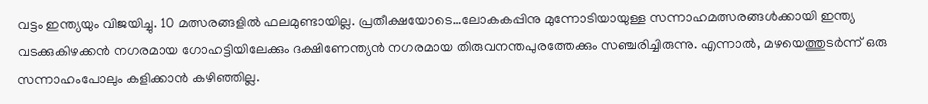വട്ടം ഇന്ത്യയും വിജയിച്ചു. 10 മത്സരങ്ങളിൽ ഫലമുണ്ടായില്ല. പ്രതീക്ഷയോടെ…ലോകകപ്പിനു മുന്നോടിയായുള്ള സന്നാഹമത്സരങ്ങൾക്കായി ഇന്ത്യ വടക്കുകിഴക്കൻ നഗരമായ ഗോഹട്ടിയിലേക്കും ദക്ഷിണേന്ത്യൻ നഗരമായ തിരുവനന്തപുരത്തേക്കും സഞ്ചരിച്ചിരുന്നു. എന്നാൽ, മഴയെത്തുടർന്ന് ഒരു സന്നാഹംപോലും കളിക്കാൻ കഴിഞ്ഞില്ല.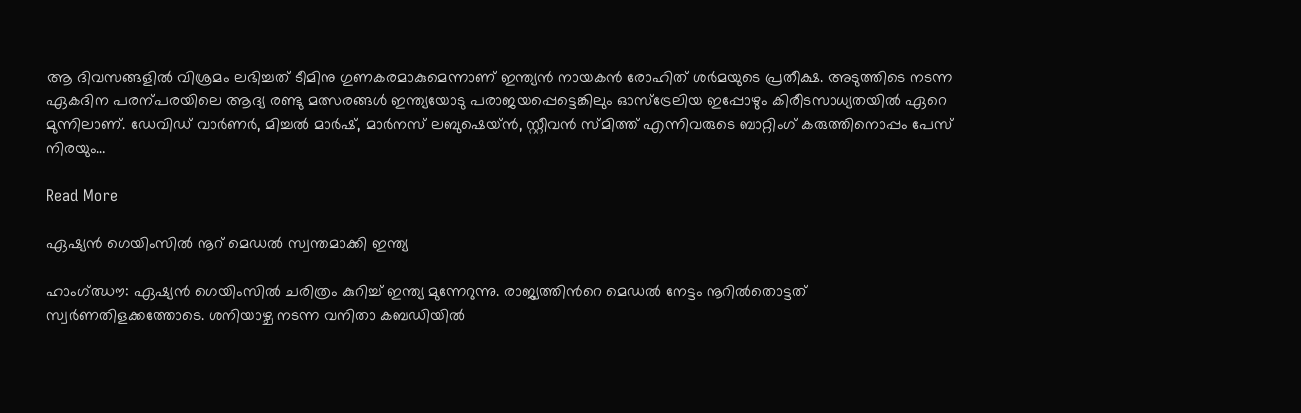ആ ദിവസങ്ങളിൽ വിശ്രമം ലഭിച്ചത് ടീമിനു ഗുണകരമാകുമെന്നാണ് ഇന്ത്യൻ നായകൻ രോഹിത് ശർമയുടെ പ്രതീക്ഷ. അടുത്തിടെ നടന്ന ഏകദിന പരന്പരയിലെ ആദ്യ രണ്ടു മത്സരങ്ങൾ ഇന്ത്യയോടു പരാജയപ്പെട്ടെങ്കിലും ഓസ്ട്രേലിയ ഇപ്പോഴും കിരീടസാധ്യതയിൽ ഏറെ മുന്നിലാണ്. ഡേവിഡ് വാർണർ, മിച്ചൽ മാർഷ്, മാർനസ് ലബുഷെയ്ൻ, സ്റ്റീവൻ സ്മിത്ത് എന്നിവരുടെ ബാറ്റിംഗ് കരുത്തിനൊപ്പം പേസ് നിരയും…

Read More

ഏഷ്യൻ ഗെയിംസിൽ നൂറ് മെഡൽ സ്വന്തമാക്കി ഇന്ത്യ

ഹാംഗ്ഝൗ: ഏഷ്യന്‍ ഗെയിംസില്‍ ചരിത്രം കുറിച്ച് ഇന്ത്യ മുന്നേറുന്നു. രാജ്യത്തിന്‍റെ മെഡല്‍ നേട്ടം നൂറില്‍തൊട്ടത് സ്വർണതിളക്കത്തോടെ. ശനിയാഴ്ച നടന്ന വനിതാ കബഡിയില്‍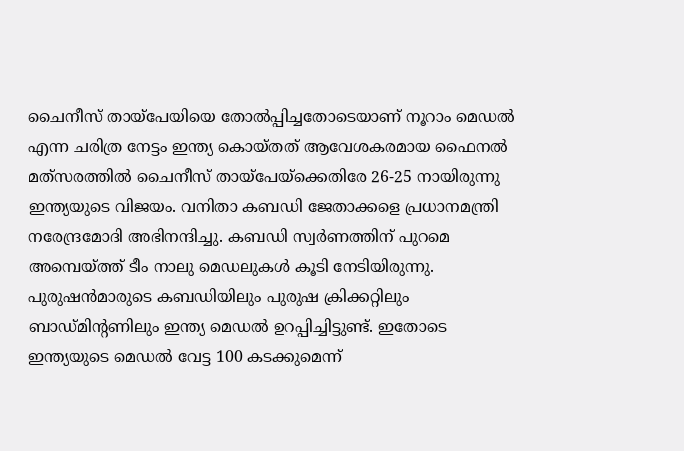ചൈനീസ് തായ്‌പേയിയെ തോല്‍പ്പിച്ചതോടെയാണ് നൂറാം മെഡൽ എന്ന ചരിത്ര നേട്ടം ഇന്ത്യ കൊയ്തത് ആവേശകരമായ ഫൈനല്‍ മത്‌സരത്തില്‍ ചൈനീസ് തായ്പേയ്ക്കെതിരേ 26-25 നായിരുന്നു ഇന്ത്യയുടെ വിജയം. വനിതാ കബഡി ജേതാക്കളെ പ്രധാനമന്ത്രി നരേന്ദ്രമോദി അഭിനന്ദിച്ചു. കബഡി സ്വര്‍ണത്തിന് പുറമെ അമ്പെയ്ത്ത് ടീം നാലു മെഡലുകള്‍ കൂടി നേടിയിരുന്നു. പുരുഷന്‍മാരുടെ കബഡിയിലും പുരുഷ ക്രിക്കറ്റിലും ബാഡ്മിന്‍റണിലും ഇന്ത്യ മെഡല്‍ ഉറപ്പിച്ചിട്ടുണ്ട്. ഇതോടെ ഇന്ത്യയുടെ മെഡല്‍ വേട്ട 100 കടക്കുമെന്ന്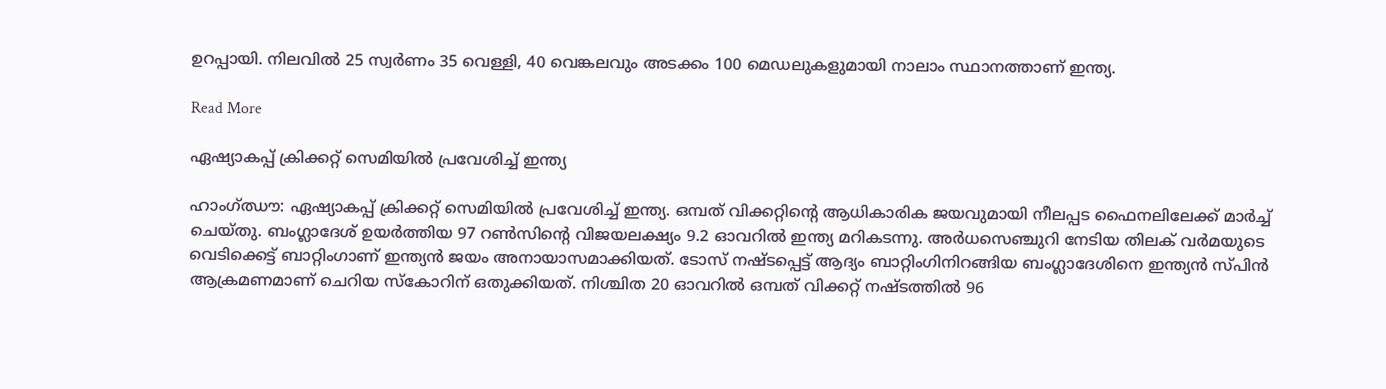ഉറപ്പായി. നിലവില്‍ 25 സ്വര്‍ണം 35 വെള്ളി, 40 വെങ്കലവും അടക്കം 100 മെഡലുകളുമായി നാലാം സ്ഥാനത്താണ് ഇന്ത്യ.

Read More

ഏഷ്യാകപ്പ് ക്രിക്കറ്റ് സെമിയിൽ പ്രവേശിച്ച് ഇന്ത്യ

ഹാംഗ്ഝൗ: ഏഷ്യാകപ്പ് ക്രിക്കറ്റ് സെമിയിൽ പ്രവേശിച്ച് ഇന്ത്യ. ഒമ്പത് വിക്കറ്റിന്‍റെ ആധികാരിക ജയവുമായി നീലപ്പട ഫൈനലിലേക്ക് മാർച്ച് ചെയ്തു. ബംഗ്ലാദേശ് ഉയർത്തിയ 97 റണ്‍സിന്‍റെ വിജയലക്ഷ്യം 9.2 ഓവറിൽ ഇന്ത്യ മറികടന്നു. അർധസെഞ്ചുറി നേടിയ തിലക് വർമയുടെ വെടിക്കെട്ട് ബാറ്റിംഗാണ് ഇന്ത്യൻ ജയം അനായാസമാക്കിയത്. ടോസ് നഷ്ടപ്പെട്ട് ആദ്യം ബാറ്റിംഗിനിറങ്ങിയ ബംഗ്ലാദേശിനെ ഇന്ത്യൻ സ്പിൻ ആക്രമണമാണ് ചെറിയ സ്കോറിന് ഒതുക്കിയത്. നിശ്ചിത 20 ഓവറിൽ ഒമ്പത് വിക്കറ്റ് നഷ്ടത്തിൽ 96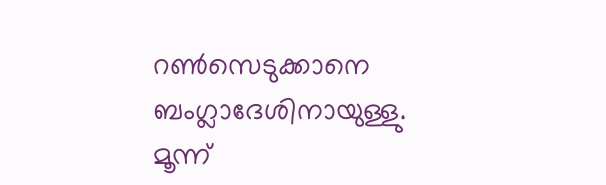റണ്‍സെടുക്കാനെ ബംഗ്ലാദേശിനായുള്ളു. മൂന്ന്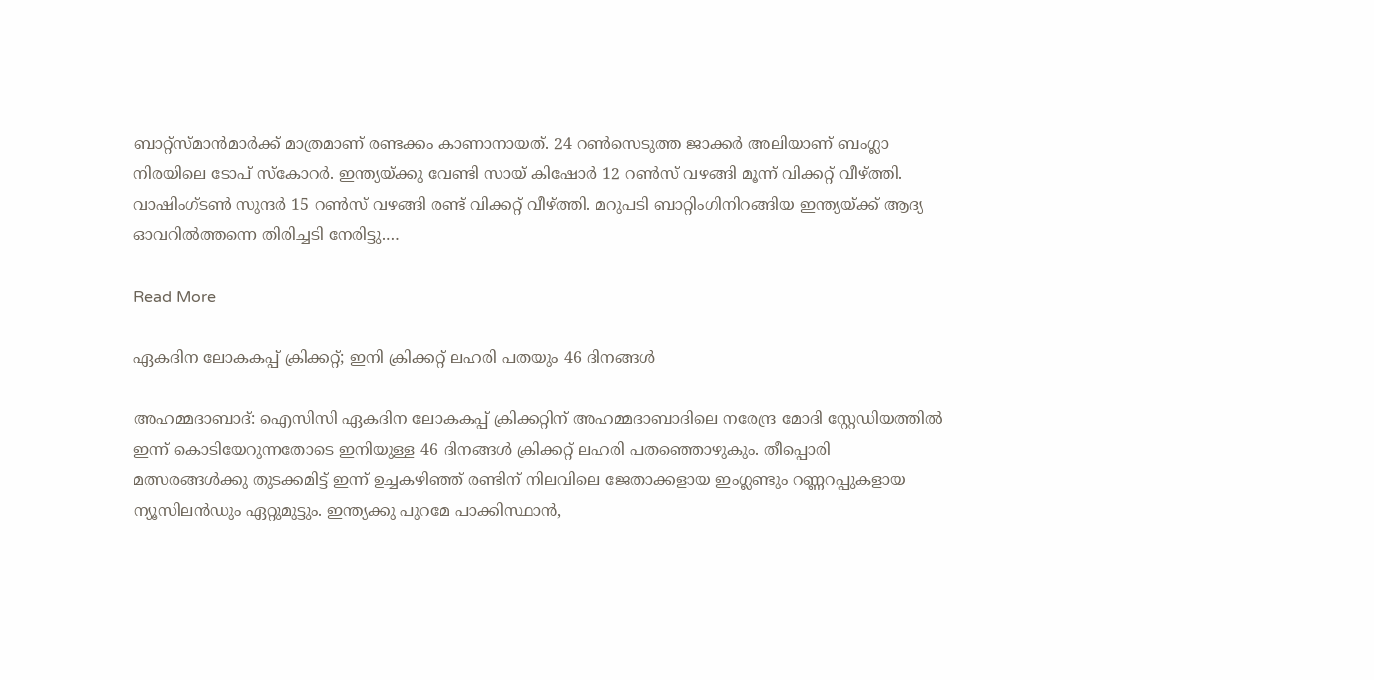ബാറ്റ്സ്മാൻമാർക്ക് മാത്രമാണ് രണ്ടക്കം കാണാനായത്. 24 റണ്‍സെടുത്ത ജാക്കർ അലിയാണ് ബംഗ്ലാ നിരയിലെ ടോപ് സ്കോറർ. ഇന്ത്യയ്ക്കു വേണ്ടി സായ് കിഷോർ 12 റണ്‍സ് വഴങ്ങി മൂന്ന് വിക്കറ്റ് വീഴ്ത്തി. വാഷിംഗ്ടണ്‍ സുന്ദർ 15 റണ്‍സ് വഴങ്ങി രണ്ട് വിക്കറ്റ് വീഴ്ത്തി. മറുപടി ബാറ്റിംഗിനിറങ്ങിയ ഇന്ത്യയ്ക്ക് ആദ്യ ഓവറിൽത്തന്നെ തിരിച്ചടി നേരിട്ടു.…

Read More

ഏകദിന ലോകകപ്പ് ക്രിക്കറ്റ്; ഇനി ക്രിക്കറ്റ് ലഹരി പതയും 46 ദിനങ്ങൾ

അഹമ്മദാബാദ്: ഐസിസി ഏകദിന ലോകകപ്പ് ക്രിക്കറ്റിന് അഹമ്മദാബാദിലെ നരേന്ദ്ര മോദി സ്റ്റേഡിയത്തിൽ ഇന്ന് കൊടിയേറുന്നതോടെ ഇനിയുള്ള 46 ദിനങ്ങൾ ക്രിക്കറ്റ് ലഹരി പതഞ്ഞൊഴുകും. തീപ്പൊരി മത്സരങ്ങൾക്കു തുടക്കമിട്ട് ഇന്ന് ഉച്ചകഴിഞ്ഞ് രണ്ടിന് നിലവിലെ ജേതാക്കളായ ഇംഗ്ലണ്ടും റണ്ണറപ്പുകളായ ന്യൂസിലൻഡും ഏറ്റുമുട്ടും. ഇന്ത്യക്കു പുറമേ പാക്കിസ്ഥാൻ,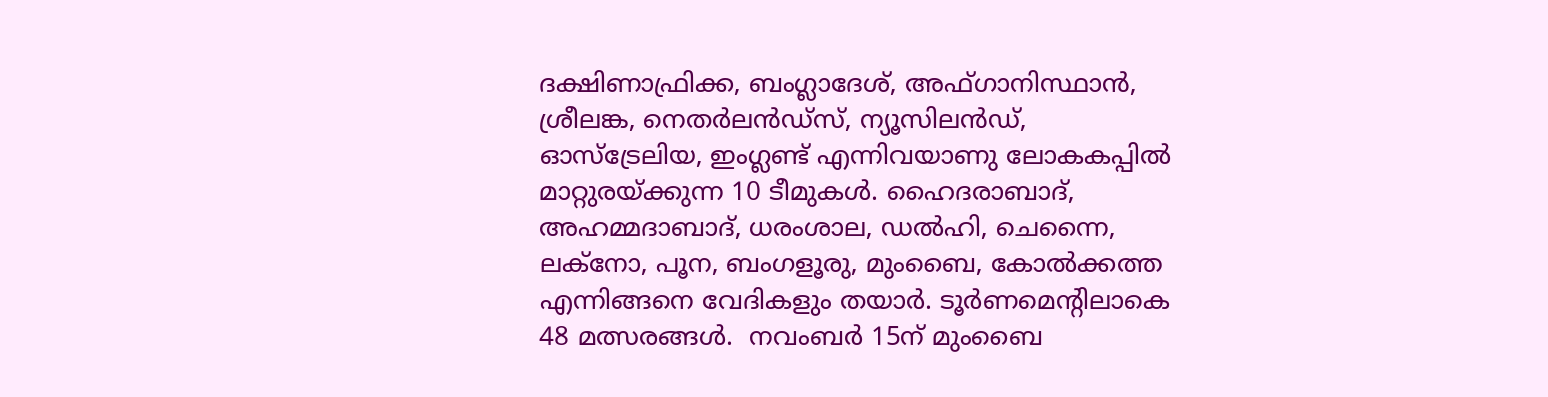ദക്ഷിണാഫ്രിക്ക, ബംഗ്ലാദേശ്, അഫ്ഗാനിസ്ഥാൻ, ശ്രീലങ്ക, നെതർലൻഡ്സ്, ന്യൂസിലൻഡ്, ഓസ്ട്രേലിയ, ഇംഗ്ലണ്ട് എന്നിവയാണു ലോകകപ്പിൽ മാറ്റുരയ്ക്കുന്ന 10 ടീമുകൾ. ഹൈദരാബാദ്, അഹമ്മദാബാദ്, ധരംശാല, ഡൽഹി, ചെന്നൈ, ലക്നോ, പൂന, ബംഗളൂരു, മുംബൈ, കോൽക്കത്ത എന്നിങ്ങനെ വേദികളും തയാർ. ടൂർണമെന്‍റിലാകെ 48 മത്സരങ്ങൾ.  നവംബർ 15ന് മുംബൈ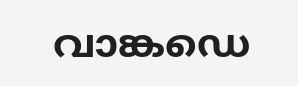വാങ്കഡെ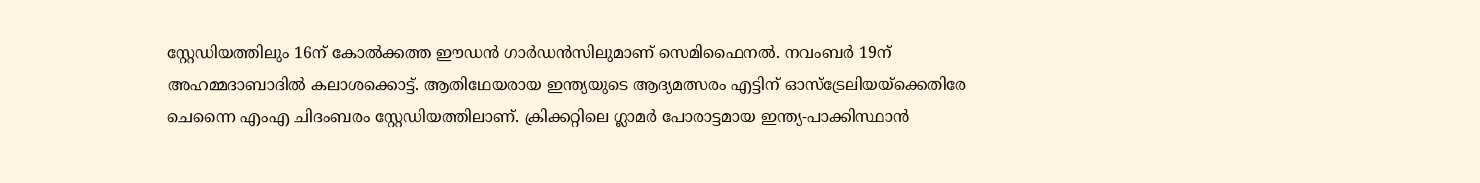സ്റ്റേഡിയത്തിലും 16ന് കോൽക്കത്ത ഈഡൻ ഗാർഡൻസിലുമാണ് സെമിഫൈനൽ. നവംബർ 19ന് അഹമ്മദാബാദിൽ കലാശക്കൊട്ട്. ആതിഥേയരായ ഇന്ത്യയുടെ ആദ്യമത്സരം എട്ടിന് ഓസ്ട്രേലിയയ്ക്കെതിരേ ചെന്നൈ എംഎ ചിദംബരം സ്റ്റേഡിയത്തിലാണ്. ക്രിക്കറ്റിലെ ഗ്ലാമർ പോരാട്ടമായ ഇന്ത്യ-പാക്കിസ്ഥാൻ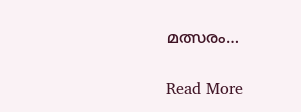മത്സരം…

Read More